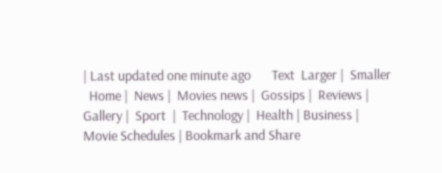| Last updated one minute ago       Text  Larger |  Smaller
  Home |  News |  Movies news |  Gossips |  Reviews |  Gallery |  Sport  |  Technology |  Health | Business | Movie Schedules | Bookmark and Share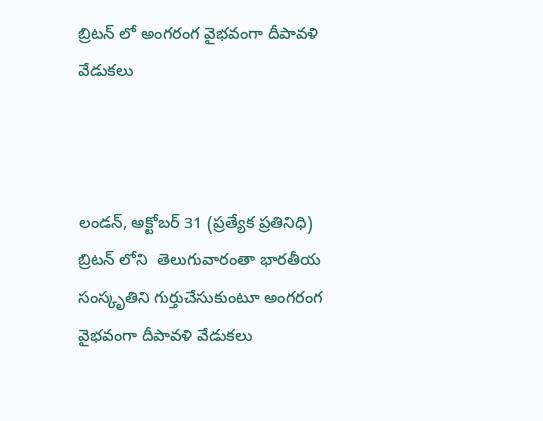బ్రిటన్ లో అంగరంగ వైభవంగా దీపావళి వేడుకలు



లండన్, అక్టోబర్ 31 (ప్రత్యేక ప్రతినిధి) బ్రిటన్ లోని  తెలుగువారంతా భారతీయ సంస్కృతిని గుర్తుచేసుకుంటూ అంగరంగ వైభవంగా దీపావళి వేడుకలు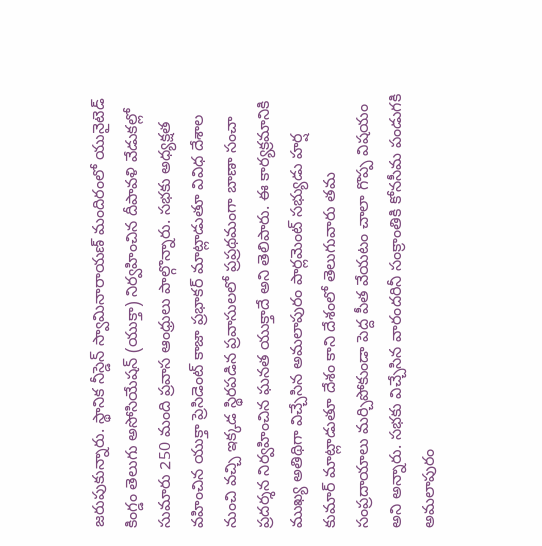జరుపుకున్నారు. స్థానిక నీస్డెన్ స్వామినారాయణ్ మందిరంలో యునైటెడ్ కింగ్డం తెలుగు అసోసియేషన్ (యుక్తా) నిర్వహించిన దీపావళి వేడుకల్లో సుమారు 250 మంది ప్రవాస ఆంధ్రులు పాల్గొన్నారు. సభకు అధ్యక్షత వహించిన యుక్తా ప్రెసిడెంట్ కాజా ప్రభాకర్ మాట్లాడుతూ వివిధ దేశాల నుంచి వచ్చి ఇక్కడ స్థిరపడిన ప్రవాసులలో ప్రప్రథమంగా బాణా సంచా ప్రదర్శన నిర్వహించిన ఘనత యుక్తాదే అని తెలిపారు. ఈ కార్యక్రమానికి ముఖ్య అతిథిగా విచ్చేసిన అమలాపురం పార్లమెంట్ సభ్యుడు హర్ష కుమార్ మాట్లాడుతూ దేశం కాని దేశంలో తెలుగువారు తమ సంప్రదాయాలు మర్చిపోకుండా పెద్ద పీత వేయటం చాలా గొప్ప విషయం అని అన్నారు. సభకు విచ్చేసిన వారందరినీ సంక్రాంతికి కోనసీమ పండుగకి అమలాపురం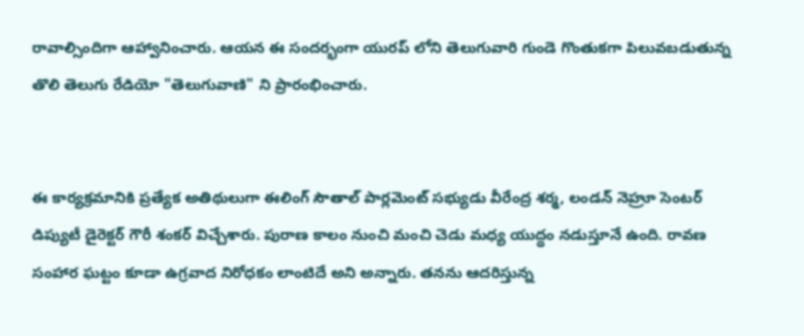రావాల్సిందిగా ఆహ్వానించారు. ఆయన ఈ సందర్భంగా యురప్ లోని తెలుగువారి గుండె గొంతుకగా పిలువబడుతున్న తొలి తెలుగు రేడియో "తెలుగువాణి" ని ప్రారంభించారు.


ఈ కార్యక్రమానికి ప్రత్యేక అతిథులుగా ఈలింగ్ సౌతాల్ పార్లమెంట్ సభ్యుడు వీరేంద్ర శర్మ, లండన్ నెహ్రూ సెంటర్ డిప్యుటీ డైరెక్టర్ గౌరీ శంకర్ విచ్చేశారు. పురాణ కాలం నుంచి మంచి చెడు మధ్య యుద్ధం నడుస్తూనే ఉంది. రావణ సంహార ఘట్టం కూడా ఉగ్రవాద నిరోధకం లాంటిదే అని అన్నారు. తనను ఆదరిస్తున్న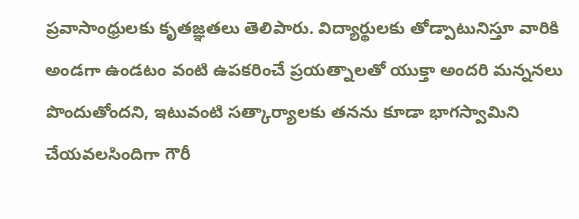ప్రవాసాంధ్రులకు కృతజ్ఞతలు తెలిపారు. విద్యార్థులకు తోడ్పాటునిస్తూ వారికి అండగా ఉండటం వంటి ఉపకరించే ప్రయత్నాలతో యుక్తా అందరి మన్ననలు పొందుతోందని, ఇటువంటి సత్కార్యాలకు తనను కూడా భాగస్వామిని చేయవలసిందిగా గౌరీ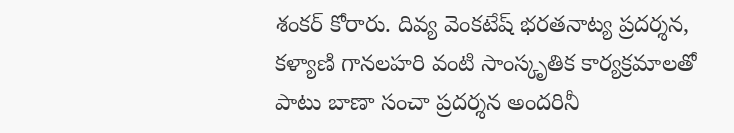శంకర్ కోరారు. దివ్య వెంకటేష్ భరతనాట్య ప్రదర్శన, కళ్యాణి గానలహరి వంటి సాంస్కృతిక కార్యక్రమాలతో పాటు బాణా సంచా ప్రదర్శన అందరినీ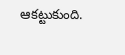ఆకట్టుకుంది.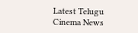Latest Telugu Cinema News